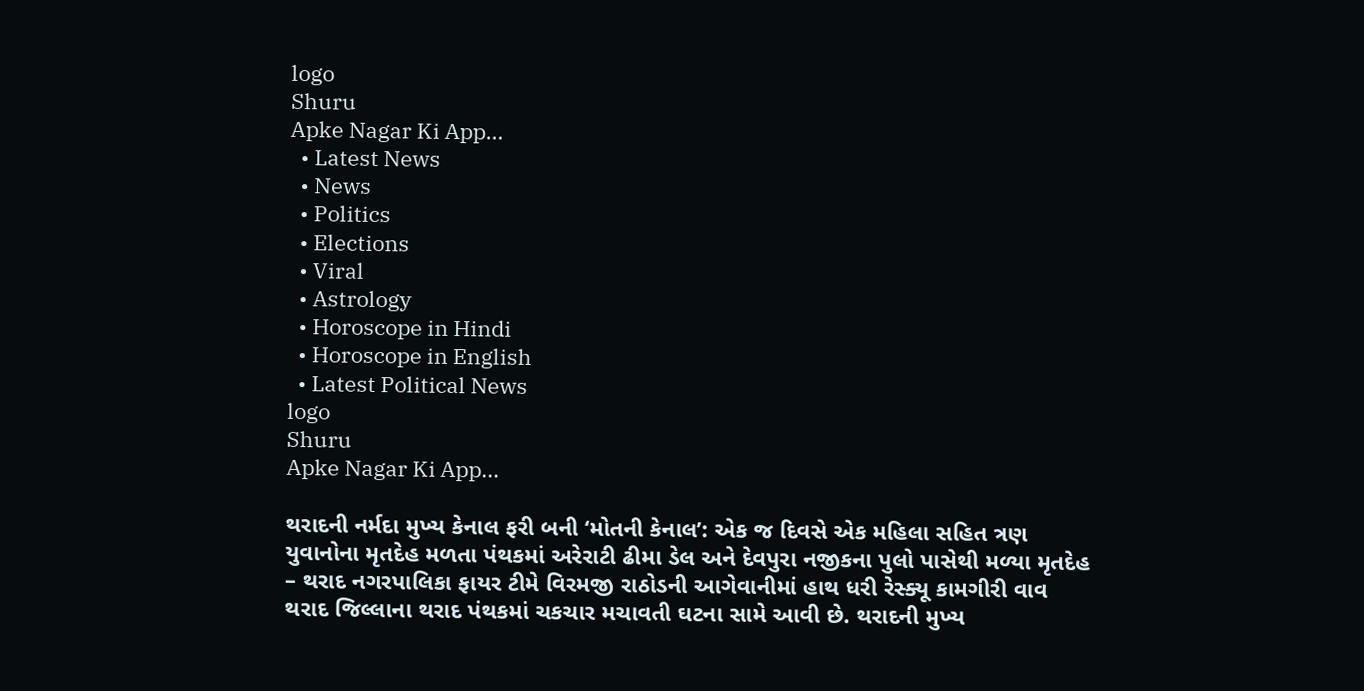logo
Shuru
Apke Nagar Ki App…
  • Latest News
  • News
  • Politics
  • Elections
  • Viral
  • Astrology
  • Horoscope in Hindi
  • Horoscope in English
  • Latest Political News
logo
Shuru
Apke Nagar Ki App…

થરાદની નર્મદા મુખ્ય કેનાલ ફરી બની ‘મોતની કેનાલ’: એક જ દિવસે એક મહિલા સહિત ત્રણ યુવાનોના મૃતદેહ મળતા પંથકમાં અરેરાટી ઢીમા ડેલ અને દેવપુરા નજીકના પુલો પાસેથી મળ્યા મૃતદેહ – થરાદ નગરપાલિકા ફાયર ટીમે વિરમજી રાઠોડની આગેવાનીમાં હાથ ધરી રેસ્ક્યૂ કામગીરી વાવ થરાદ જિલ્લાના થરાદ પંથકમાં ચકચાર મચાવતી ઘટના સામે આવી છે. થરાદની મુખ્ય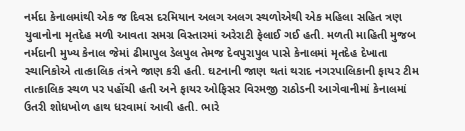નર્મદા કેનાલમાંથી એક જ દિવસ દરમિયાન અલગ અલગ સ્થળોએથી એક મહિલા સહિત ત્રણ યુવાનોના મૃતદેહ મળી આવતા સમગ્ર વિસ્તારમાં અરેરાટી ફેલાઈ ગઈ હતી. મળતી માહિતી મુજબ નર્મદાની મુખ્ય કેનાલ જેમાં ઢીમાપુલ ડેલપુલ તેમજ દેવપુરાપુલ પાસે કેનાલમાં મૃતદેહ દેખાતા સ્થાનિકોએ તાત્કાલિક તંત્રને જાણ કરી હતી. ઘટનાની જાણ થતાં થરાદ નગરપાલિકાની ફાયર ટીમ તાત્કાલિક સ્થળ પર પહોંચી હતી અને ફાયર ઓફિસર વિરમજી રાઠોડની આગેવાનીમાં કેનાલમાં ઉતરી શોધખોળ હાથ ધરવામાં આવી હતી. ભારે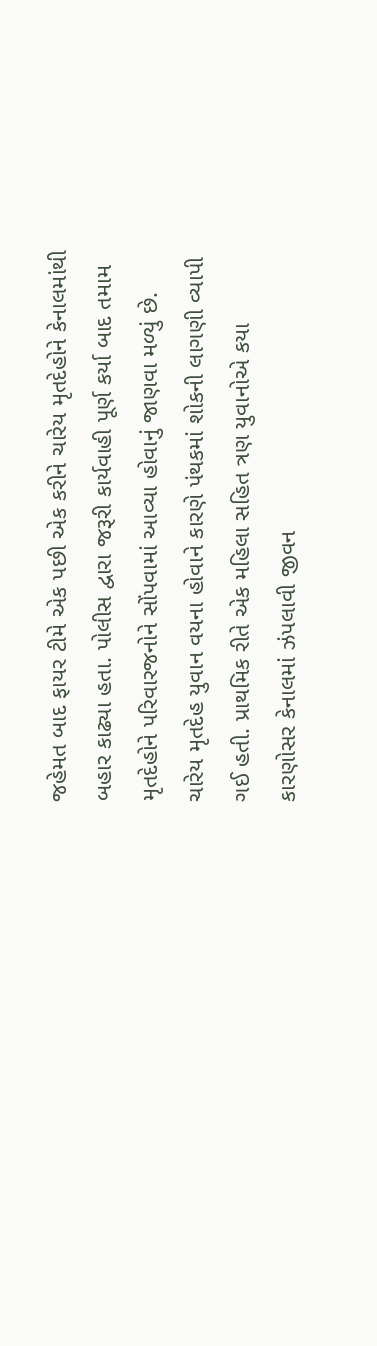જહેમત બાદ ફાયર ટીમે એક પછી એક કરીને ચારેય મૃતદેહોને કેનાલમાંથી બહાર કાઢ્યા હતા. પોલીસ દ્વારા જરૂરી કાર્યવાહી પૂર્ણ કર્યા બાદ તમામ મૃતદેહોને પરિવારજનોને સોંપવામાં આવ્યા હોવાનું જાણવા મળ્યું છે. ચારેય મૃતદેહ યુવાન વયના હોવાને કારણે પંથકમાં શોકની લાગણી વ્યાપી ગઈ હતી. પ્રાથમિક રીતે એક મહિલા સહિત ત્રણ યુવાનોએ કયા કારણોસર કેનાલમાં ઝંપલાવી જીવન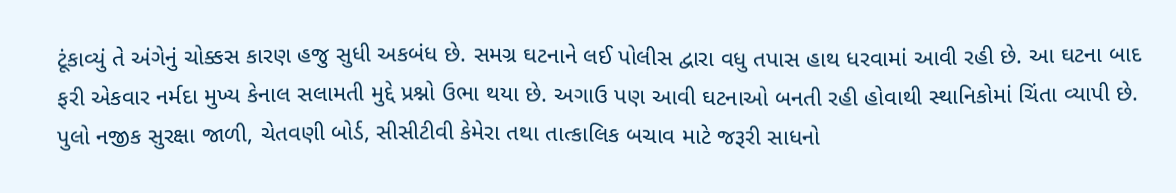ટૂંકાવ્યું તે અંગેનું ચોક્કસ કારણ હજુ સુધી અકબંધ છે. સમગ્ર ઘટનાને લઈ પોલીસ દ્વારા વધુ તપાસ હાથ ધરવામાં આવી રહી છે. આ ઘટના બાદ ફરી એકવાર નર્મદા મુખ્ય કેનાલ સલામતી મુદ્દે પ્રશ્નો ઉભા થયા છે. અગાઉ પણ આવી ઘટનાઓ બનતી રહી હોવાથી સ્થાનિકોમાં ચિંતા વ્યાપી છે. પુલો નજીક સુરક્ષા જાળી, ચેતવણી બોર્ડ, સીસીટીવી કેમેરા તથા તાત્કાલિક બચાવ માટે જરૂરી સાધનો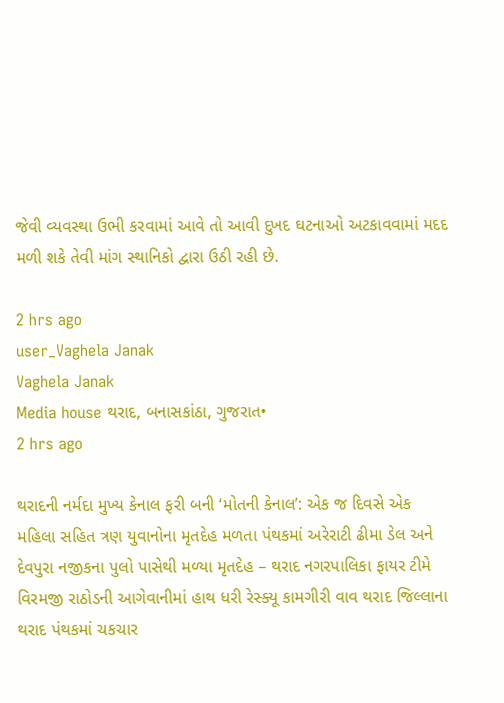જેવી વ્યવસ્થા ઉભી કરવામાં આવે તો આવી દુખદ ઘટનાઓ અટકાવવામાં મદદ મળી શકે તેવી માંગ સ્થાનિકો દ્વારા ઉઠી રહી છે.

2 hrs ago
user_Vaghela Janak
Vaghela Janak
Media house થરાદ, બનાસકાંઠા, ગુજરાત•
2 hrs ago

થરાદની નર્મદા મુખ્ય કેનાલ ફરી બની ‘મોતની કેનાલ’: એક જ દિવસે એક મહિલા સહિત ત્રણ યુવાનોના મૃતદેહ મળતા પંથકમાં અરેરાટી ઢીમા ડેલ અને દેવપુરા નજીકના પુલો પાસેથી મળ્યા મૃતદેહ – થરાદ નગરપાલિકા ફાયર ટીમે વિરમજી રાઠોડની આગેવાનીમાં હાથ ધરી રેસ્ક્યૂ કામગીરી વાવ થરાદ જિલ્લાના થરાદ પંથકમાં ચકચાર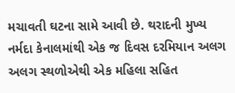મચાવતી ઘટના સામે આવી છે. થરાદની મુખ્ય નર્મદા કેનાલમાંથી એક જ દિવસ દરમિયાન અલગ અલગ સ્થળોએથી એક મહિલા સહિત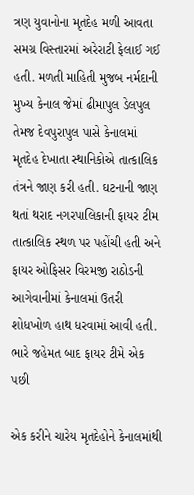ત્રણ યુવાનોના મૃતદેહ મળી આવતા સમગ્ર વિસ્તારમાં અરેરાટી ફેલાઈ ગઈ હતી. મળતી માહિતી મુજબ નર્મદાની મુખ્ય કેનાલ જેમાં ઢીમાપુલ ડેલપુલ તેમજ દેવપુરાપુલ પાસે કેનાલમાં મૃતદેહ દેખાતા સ્થાનિકોએ તાત્કાલિક તંત્રને જાણ કરી હતી. ઘટનાની જાણ થતાં થરાદ નગરપાલિકાની ફાયર ટીમ તાત્કાલિક સ્થળ પર પહોંચી હતી અને ફાયર ઓફિસર વિરમજી રાઠોડની આગેવાનીમાં કેનાલમાં ઉતરી શોધખોળ હાથ ધરવામાં આવી હતી. ભારે જહેમત બાદ ફાયર ટીમે એક પછી

એક કરીને ચારેય મૃતદેહોને કેનાલમાંથી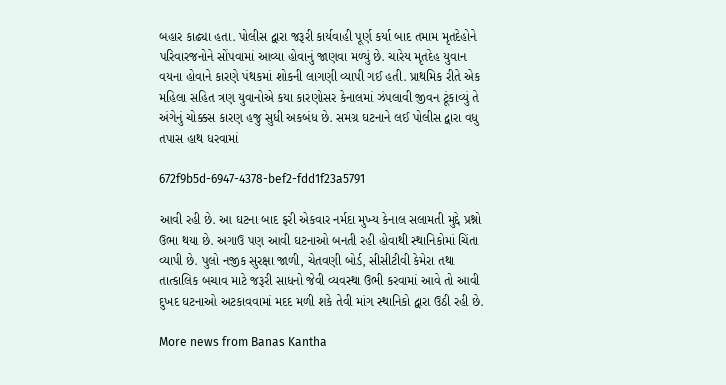બહાર કાઢ્યા હતા. પોલીસ દ્વારા જરૂરી કાર્યવાહી પૂર્ણ કર્યા બાદ તમામ મૃતદેહોને પરિવારજનોને સોંપવામાં આવ્યા હોવાનું જાણવા મળ્યું છે. ચારેય મૃતદેહ યુવાન વયના હોવાને કારણે પંથકમાં શોકની લાગણી વ્યાપી ગઈ હતી. પ્રાથમિક રીતે એક મહિલા સહિત ત્રણ યુવાનોએ કયા કારણોસર કેનાલમાં ઝંપલાવી જીવન ટૂંકાવ્યું તે અંગેનું ચોક્કસ કારણ હજુ સુધી અકબંધ છે. સમગ્ર ઘટનાને લઈ પોલીસ દ્વારા વધુ તપાસ હાથ ધરવામાં

672f9b5d-6947-4378-bef2-fdd1f23a5791

આવી રહી છે. આ ઘટના બાદ ફરી એકવાર નર્મદા મુખ્ય કેનાલ સલામતી મુદ્દે પ્રશ્નો ઉભા થયા છે. અગાઉ પણ આવી ઘટનાઓ બનતી રહી હોવાથી સ્થાનિકોમાં ચિંતા વ્યાપી છે. પુલો નજીક સુરક્ષા જાળી, ચેતવણી બોર્ડ, સીસીટીવી કેમેરા તથા તાત્કાલિક બચાવ માટે જરૂરી સાધનો જેવી વ્યવસ્થા ઉભી કરવામાં આવે તો આવી દુખદ ઘટનાઓ અટકાવવામાં મદદ મળી શકે તેવી માંગ સ્થાનિકો દ્વારા ઉઠી રહી છે.

More news from Banas Kantha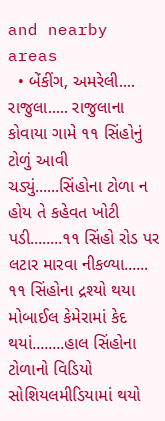and nearby areas
  • બેંકીંગ, અમરેલી.... રાજુલા..... રાજુલાના કોવાયા ગામે ૧૧ સિંહોનું ટોળું આવી ચડ્યું......સિંહોના ટોળા ન હોય તે કહેવત ખોટી પડી........૧૧ સિંહો રોડ પર લટાર મારવા નીકળ્યા...... ૧૧ સિંહોના દ્રશ્યો થયા મોબાઈલ કેમેરામાં કેદ થયાં........હાલ સિંહોના ટોળાનો વિડિયો સોશિયલમીડિયામાં થયો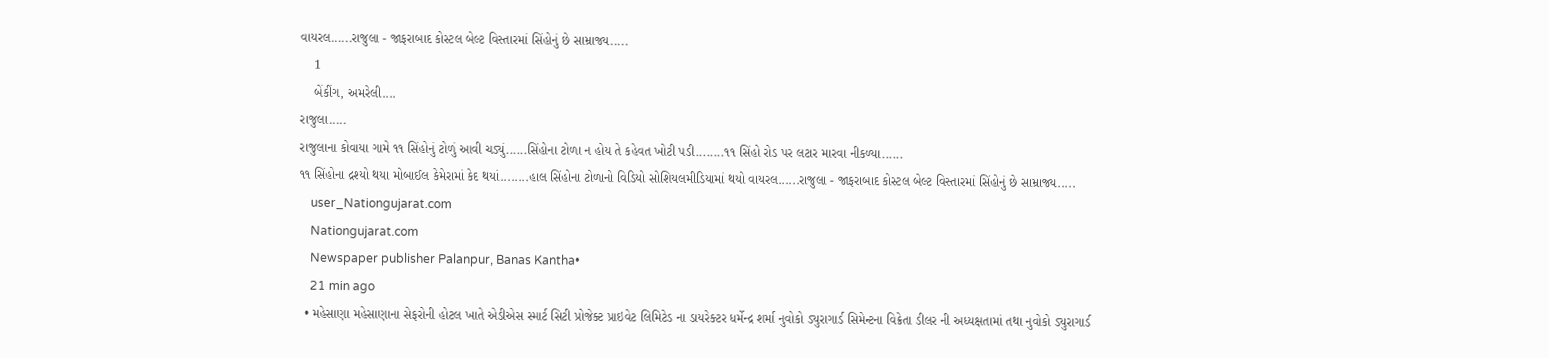વાયરલ......રાજુલા - જાફરાબાદ કોસ્ટલ બેલ્ટ વિસ્તારમાં સિંહોનું છે સામ્રાજ્ય.....
    1
    બેંકીંગ, અમરેલી....
રાજુલા.....
રાજુલાના કોવાયા ગામે ૧૧ સિંહોનું ટોળું આવી ચડ્યું......સિંહોના ટોળા ન હોય તે કહેવત ખોટી પડી........૧૧ સિંહો રોડ પર લટાર મારવા નીકળ્યા......
૧૧ સિંહોના દ્રશ્યો થયા મોબાઈલ કેમેરામાં કેદ થયાં........હાલ સિંહોના ટોળાનો વિડિયો સોશિયલમીડિયામાં થયો વાયરલ......રાજુલા - જાફરાબાદ કોસ્ટલ બેલ્ટ વિસ્તારમાં સિંહોનું છે સામ્રાજ્ય.....
    user_Nationgujarat.com
    Nationgujarat.com
    Newspaper publisher Palanpur, Banas Kantha•
    21 min ago
  • મહેસાણા મહેસાણાના સેફરોની હોટલ ખાતે એડીએસ સ્માર્ટ સિટી પ્રોજેક્ટ પ્રાઇવેટ લિમિટેડ ના ડાયરેક્ટર ધર્મેન્દ્ર શર્મા નુવોકો ડ્યુરાગાર્ડ સિમેન્ટના વિક્રેતા ડીલર ની અધ્યક્ષતામાં તથા નુવોકો ડ્યુરાગાર્ડ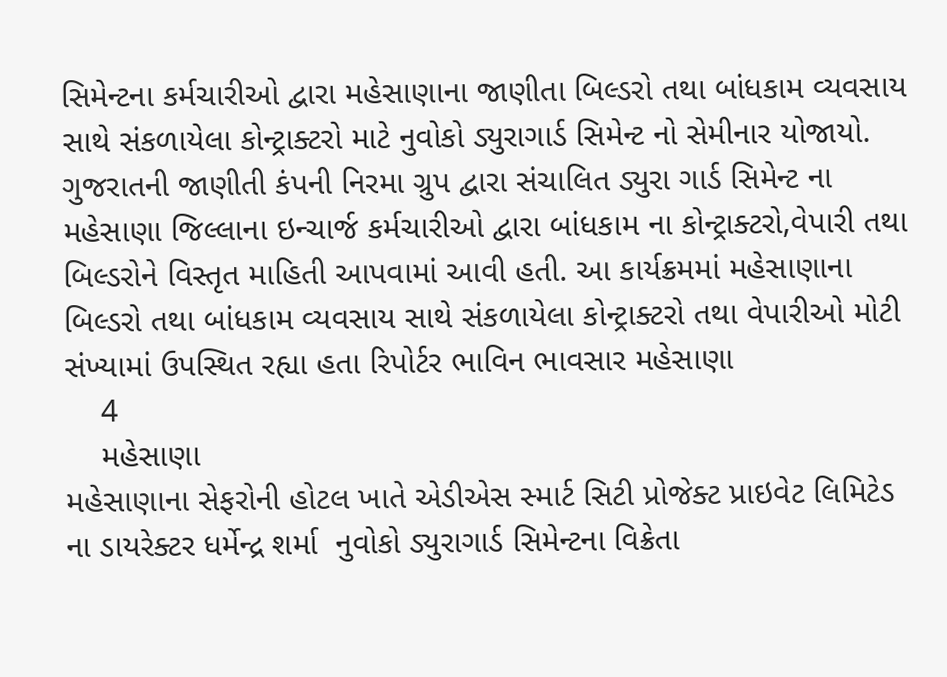સિમેન્ટના કર્મચારીઓ દ્વારા મહેસાણાના જાણીતા બિલ્ડરો તથા બાંધકામ વ્યવસાય સાથે સંકળાયેલા કોન્ટ્રાક્ટરો માટે નુવોકો ડ્યુરાગાર્ડ સિમેન્ટ નો સેમીનાર યોજાયો. ગુજરાતની જાણીતી કંપની નિરમા ગ્રુપ દ્વારા સંચાલિત ડ્યુરા ગાર્ડ સિમેન્ટ ના મહેસાણા જિલ્લાના ઇન્ચાર્જ કર્મચારીઓ દ્વારા બાંધકામ ના કોન્ટ્રાક્ટરો,વેપારી તથા બિલ્ડરોને વિસ્તૃત માહિતી આપવામાં આવી હતી. આ કાર્યક્રમમાં મહેસાણાના બિલ્ડરો તથા બાંધકામ વ્યવસાય સાથે સંકળાયેલા કોન્ટ્રાક્ટરો તથા વેપારીઓ મોટી સંખ્યામાં ઉપસ્થિત રહ્યા હતા રિપોર્ટર ભાવિન ભાવસાર મહેસાણા
    4
    મહેસાણા
મહેસાણાના સેફરોની હોટલ ખાતે એડીએસ સ્માર્ટ સિટી પ્રોજેક્ટ પ્રાઇવેટ લિમિટેડ ના ડાયરેક્ટર ધર્મેન્દ્ર શર્મા  નુવોકો ડ્યુરાગાર્ડ સિમેન્ટના વિક્રેતા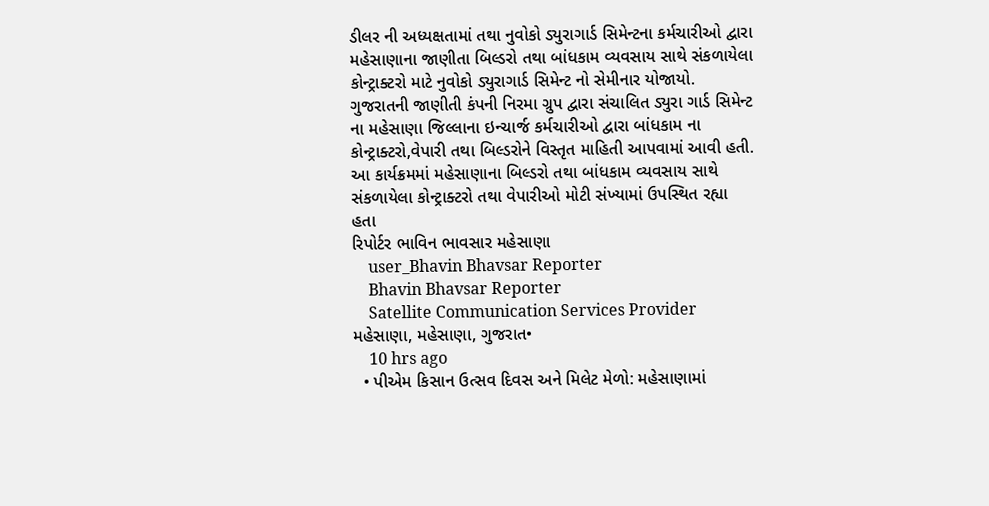ડીલર ની અધ્યક્ષતામાં તથા નુવોકો ડ્યુરાગાર્ડ સિમેન્ટના કર્મચારીઓ દ્વારા મહેસાણાના જાણીતા બિલ્ડરો તથા બાંધકામ વ્યવસાય સાથે સંકળાયેલા કોન્ટ્રાક્ટરો માટે નુવોકો ડ્યુરાગાર્ડ સિમેન્ટ નો સેમીનાર યોજાયો.
ગુજરાતની જાણીતી કંપની નિરમા ગ્રુપ દ્વારા સંચાલિત ડ્યુરા ગાર્ડ સિમેન્ટ ના મહેસાણા જિલ્લાના ઇન્ચાર્જ કર્મચારીઓ દ્વારા બાંધકામ ના કોન્ટ્રાક્ટરો,વેપારી તથા બિલ્ડરોને વિસ્તૃત માહિતી આપવામાં આવી હતી.
આ કાર્યક્રમમાં મહેસાણાના બિલ્ડરો તથા બાંધકામ વ્યવસાય સાથે સંકળાયેલા કોન્ટ્રાક્ટરો તથા વેપારીઓ મોટી સંખ્યામાં ઉપસ્થિત રહ્યા હતા
રિપોર્ટર ભાવિન ભાવસાર મહેસાણા
    user_Bhavin Bhavsar Reporter
    Bhavin Bhavsar Reporter
    Satellite Communication Services Provider મહેસાણા, મહેસાણા, ગુજરાત•
    10 hrs ago
  • પીએમ કિસાન ઉત્સવ દિવસ અને મિલેટ મેળો: મહેસાણામાં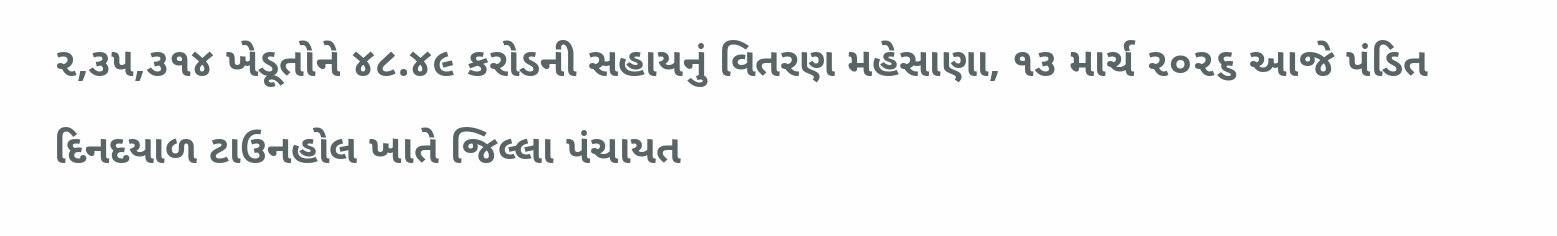૨,૩૫,૩૧૪ ખેડૂતોને ૪૮.૪૯ કરોડની સહાયનું વિતરણ મહેસાણા, ૧૩ માર્ચ ૨૦૨૬ આજે પંડિત દિનદયાળ ટાઉનહોલ ખાતે જિલ્લા પંચાયત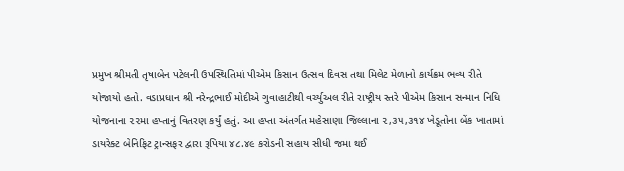પ્રમુખ શ્રીમતી તૃષાબેન પટેલની ઉપસ્થિતિમાં પીએમ કિસાન ઉત્સવ દિવસ તથા મિલેટ મેળાનો કાર્યક્રમ ભવ્ય રીતે યોજાયો હતો. વડાપ્રધાન શ્રી નરેન્દ્રભાઈ મોદીએ ગુવાહાટીથી વર્ચ્યુઅલ રીતે રાષ્ટ્રીય સ્તરે પીએમ કિસાન સન્માન નિધિ યોજનાના ૨૨મા હપ્તાનું વિતરણ કર્યું હતું. આ હપ્તા અંતર્ગત મહેસાણા જિલ્લાના ૨,૩૫,૩૧૪ ખેડૂતોના બેંક ખાતામાં ડાયરેક્ટ બેનિફિટ ટ્રાન્સફર દ્વારા રૂપિયા ૪૮.૪૯ કરોડની સહાય સીધી જમા થઈ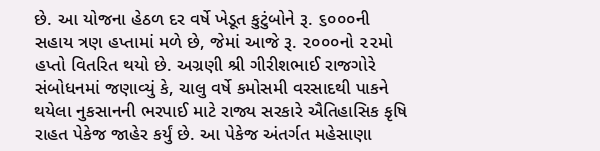છે. આ યોજના હેઠળ દર વર્ષે ખેડૂત કુટુંબોને રૂ. ૬૦૦૦ની સહાય ત્રણ હપ્તામાં મળે છે, જેમાં આજે રૂ. ૨૦૦૦નો ૨૨મો હપ્તો વિતરિત થયો છે. અગ્રણી શ્રી ગીરીશભાઈ રાજગોરે સંબોધનમાં જણાવ્યું કે, ચાલુ વર્ષે કમોસમી વરસાદથી પાકને થયેલા નુકસાનની ભરપાઈ માટે રાજ્ય સરકારે ઐતિહાસિક કૃષિ રાહત પેકેજ જાહેર કર્યું છે. આ પેકેજ અંતર્ગત મહેસાણા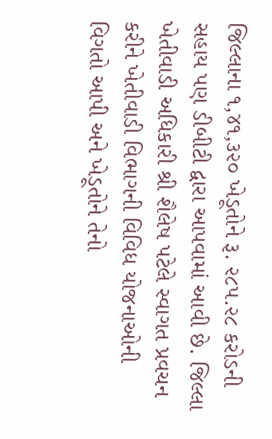જિલ્લાના ૧,૪૧,૩૨૦ ખેડૂતોને રૂ. ૨૮૫.૨૮ કરોડની સહાય પણ ડીબીટી દ્વારા આપવામાં આવી છે. જિલ્લા ખેતીવાડી અધિકારી શ્રી શૈલેષ પટેલે સ્વાગત પ્રવચન કરીને ખેતીવાડી વિભાગની વિવિધ યોજનાઓની વિગતો આપી અને ખેડૂતોને તેનો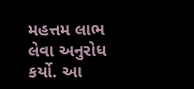મહત્તમ લાભ લેવા અનુરોધ કર્યો. આ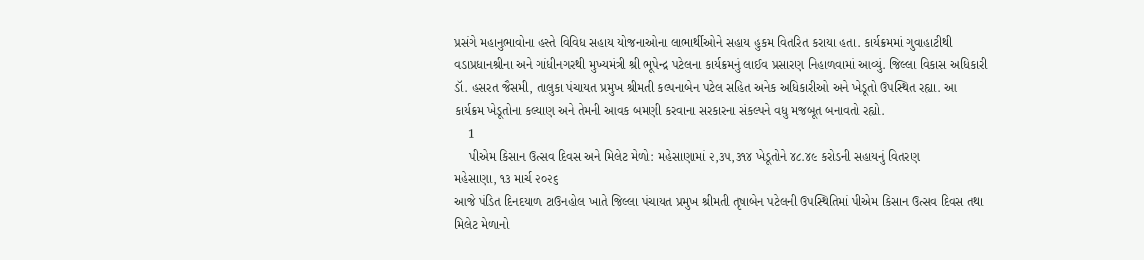પ્રસંગે મહાનુભાવોના હસ્તે વિવિધ સહાય યોજનાઓના લાભાર્થીઓને સહાય હુકમ વિતરિત કરાયા હતા. કાર્યક્રમમાં ગુવાહાટીથી વડાપ્રધાનશ્રીના અને ગાંધીનગરથી મુખ્યમંત્રી શ્રી ભૂપેન્દ્ર પટેલના કાર્યક્રમનું લાઈવ પ્રસારણ નિહાળવામાં આવ્યું. જિલ્લા વિકાસ અધિકારી ડૉ. હસરત જૈસમી, તાલુકા પંચાયત પ્રમુખ શ્રીમતી કલ્પનાબેન પટેલ સહિત અનેક અધિકારીઓ અને ખેડૂતો ઉપસ્થિત રહ્યા. આ કાર્યક્રમ ખેડૂતોના કલ્યાણ અને તેમની આવક બમણી કરવાના સરકારના સંકલ્પને વધુ મજબૂત બનાવતો રહ્યો.
    1
    પીએમ કિસાન ઉત્સવ દિવસ અને મિલેટ મેળો: મહેસાણામાં ૨,૩૫,૩૧૪ ખેડૂતોને ૪૮.૪૯ કરોડની સહાયનું વિતરણ
મહેસાણા, ૧૩ માર્ચ ૨૦૨૬
આજે પંડિત દિનદયાળ ટાઉનહોલ ખાતે જિલ્લા પંચાયત પ્રમુખ શ્રીમતી તૃષાબેન પટેલની ઉપસ્થિતિમાં પીએમ કિસાન ઉત્સવ દિવસ તથા મિલેટ મેળાનો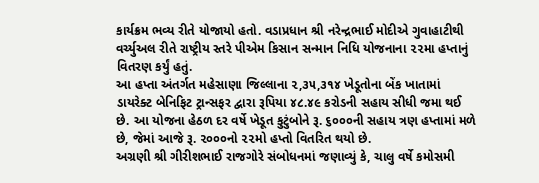કાર્યક્રમ ભવ્ય રીતે યોજાયો હતો. વડાપ્રધાન શ્રી નરેન્દ્રભાઈ મોદીએ ગુવાહાટીથી વર્ચ્યુઅલ રીતે રાષ્ટ્રીય સ્તરે પીએમ કિસાન સન્માન નિધિ યોજનાના ૨૨મા હપ્તાનું વિતરણ કર્યું હતું.
આ હપ્તા અંતર્ગત મહેસાણા જિલ્લાના ૨,૩૫,૩૧૪ ખેડૂતોના બેંક ખાતામાં ડાયરેક્ટ બેનિફિટ ટ્રાન્સફર દ્વારા રૂપિયા ૪૮.૪૯ કરોડની સહાય સીધી જમા થઈ છે. આ યોજના હેઠળ દર વર્ષે ખેડૂત કુટુંબોને રૂ. ૬૦૦૦ની સહાય ત્રણ હપ્તામાં મળે છે, જેમાં આજે રૂ. ૨૦૦૦નો ૨૨મો હપ્તો વિતરિત થયો છે.
અગ્રણી શ્રી ગીરીશભાઈ રાજગોરે સંબોધનમાં જણાવ્યું કે, ચાલુ વર્ષે કમોસમી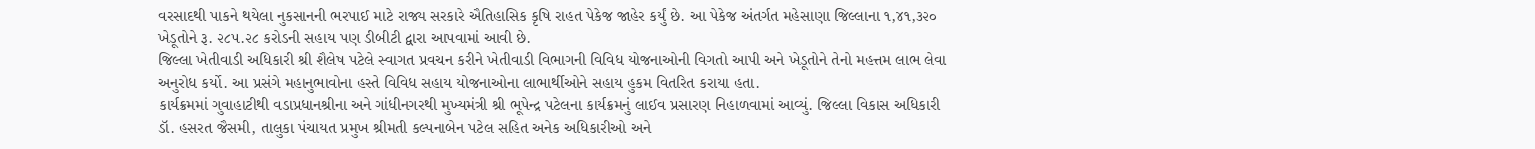વરસાદથી પાકને થયેલા નુકસાનની ભરપાઈ માટે રાજ્ય સરકારે ઐતિહાસિક કૃષિ રાહત પેકેજ જાહેર કર્યું છે. આ પેકેજ અંતર્ગત મહેસાણા જિલ્લાના ૧,૪૧,૩૨૦ ખેડૂતોને રૂ. ૨૮૫.૨૮ કરોડની સહાય પણ ડીબીટી દ્વારા આપવામાં આવી છે.
જિલ્લા ખેતીવાડી અધિકારી શ્રી શૈલેષ પટેલે સ્વાગત પ્રવચન કરીને ખેતીવાડી વિભાગની વિવિધ યોજનાઓની વિગતો આપી અને ખેડૂતોને તેનો મહત્તમ લાભ લેવા અનુરોધ કર્યો. આ પ્રસંગે મહાનુભાવોના હસ્તે વિવિધ સહાય યોજનાઓના લાભાર્થીઓને સહાય હુકમ વિતરિત કરાયા હતા.
કાર્યક્રમમાં ગુવાહાટીથી વડાપ્રધાનશ્રીના અને ગાંધીનગરથી મુખ્યમંત્રી શ્રી ભૂપેન્દ્ર પટેલના કાર્યક્રમનું લાઈવ પ્રસારણ નિહાળવામાં આવ્યું. જિલ્લા વિકાસ અધિકારી ડૉ. હસરત જૈસમી, તાલુકા પંચાયત પ્રમુખ શ્રીમતી કલ્પનાબેન પટેલ સહિત અનેક અધિકારીઓ અને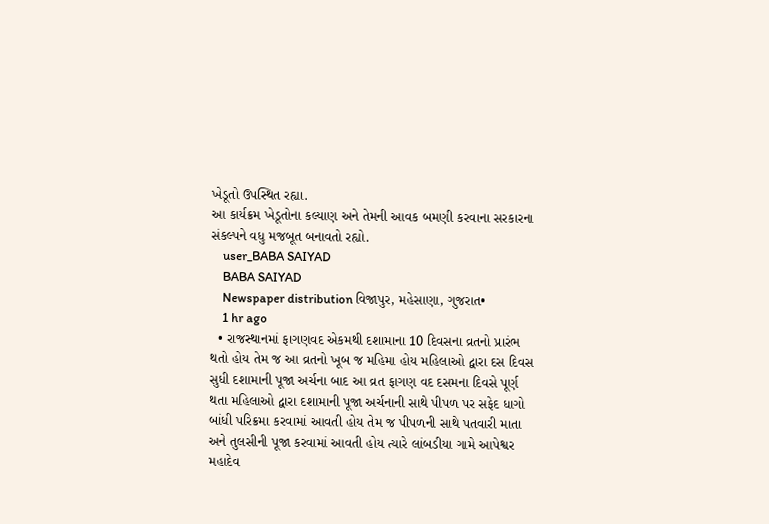ખેડૂતો ઉપસ્થિત રહ્યા.
આ કાર્યક્રમ ખેડૂતોના કલ્યાણ અને તેમની આવક બમણી કરવાના સરકારના સંકલ્પને વધુ મજબૂત બનાવતો રહ્યો.
    user_BABA SAIYAD
    BABA SAIYAD
    Newspaper distribution વિજાપુર, મહેસાણા, ગુજરાત•
    1 hr ago
  • રાજસ્થાનમાં ફાગણવદ એકમથી દશામાના 10 દિવસના વ્રતનો પ્રારંભ થતો હોય તેમ જ આ વ્રતનો ખૂબ જ મહિમા હોય મહિલાઓ દ્વારા દસ દિવસ સુધી દશામાની પૂજા અર્ચના બાદ આ વ્રત ફાગણ વદ દસમના દિવસે પૂર્ણ થતા મહિલાઓ દ્વારા દશામાની પૂજા અર્ચનાની સાથે પીપળ પર સફેદ ધાગો બાંધી પરિક્રમા કરવામાં આવતી હોય તેમ જ પીપળની સાથે પતવારી માતા અને તુલસીની પૂજા કરવામાં આવતી હોય ત્યારે લાંબડીયા ગામે આપેશ્વર મહાદેવ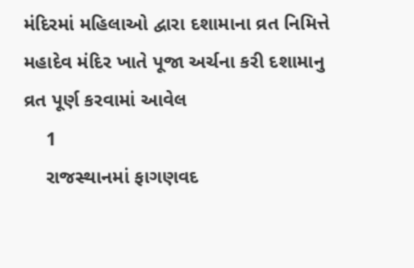મંદિરમાં મહિલાઓ દ્વારા દશામાના વ્રત નિમિત્તે મહાદેવ મંદિર ખાતે પૂજા અર્ચના કરી દશામાનુ વ્રત પૂર્ણ કરવામાં આવેલ
    1
    રાજસ્થાનમાં ફાગણવદ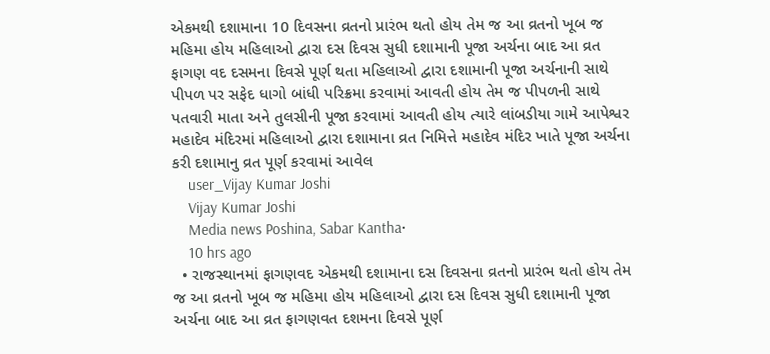એકમથી દશામાના 10 દિવસના વ્રતનો પ્રારંભ થતો હોય તેમ જ આ વ્રતનો ખૂબ જ મહિમા હોય મહિલાઓ દ્વારા દસ દિવસ સુધી દશામાની પૂજા અર્ચના બાદ આ વ્રત ફાગણ વદ દસમના દિવસે પૂર્ણ થતા મહિલાઓ દ્વારા દશામાની પૂજા અર્ચનાની સાથે પીપળ પર સફેદ ધાગો બાંધી પરિક્રમા કરવામાં આવતી હોય તેમ જ પીપળની સાથે પતવારી માતા અને તુલસીની પૂજા કરવામાં આવતી હોય ત્યારે લાંબડીયા ગામે આપેશ્વર મહાદેવ મંદિરમાં મહિલાઓ દ્વારા દશામાના વ્રત નિમિત્તે મહાદેવ મંદિર ખાતે પૂજા અર્ચના કરી દશામાનુ વ્રત પૂર્ણ કરવામાં આવેલ
    user_Vijay Kumar Joshi
    Vijay Kumar Joshi
    Media news Poshina, Sabar Kantha•
    10 hrs ago
  • રાજસ્થાનમાં ફાગણવદ એકમથી દશામાના દસ દિવસના વ્રતનો પ્રારંભ થતો હોય તેમ જ આ વ્રતનો ખૂબ જ મહિમા હોય મહિલાઓ દ્વારા દસ દિવસ સુધી દશામાની પૂજા અર્ચના બાદ આ વ્રત ફાગણવત દશમના દિવસે પૂર્ણ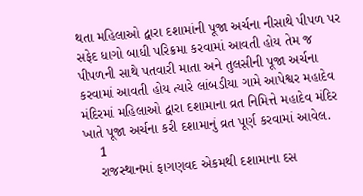થતા મહિલાઓ દ્વારા દશામાંની પૂજા અર્ચના નીસાથે પીપળ પર સફેદ ધાગો બાધી પરિક્રમા કરવામાં આવતી હોય તેમ જ પીપળની સાથે પતવારી માતા અને તુલસીની પૂજા અર્ચના કરવામાં આવતી હોય ત્યારે લાંબડીયા ગામે આપેશ્વર મહાદેવ મંદિરમાં મહિલાઓ દ્વારા દશામાના વ્રત નિમિત્તે મહાદેવ મંદિર ખાતે પૂજા અર્ચના કરી દશામાનું વ્રત પૂર્ણ કરવામાં આવેલ.
    1
    રાજસ્થાનમાં ફાગણવદ એકમથી દશામાના દસ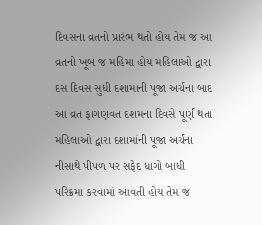દિવસના વ્રતનો પ્રારંભ થતો હોય તેમ જ આ વ્રતનો ખૂબ જ મહિમા હોય મહિલાઓ દ્વારા દસ દિવસ સુધી દશામાની પૂજા અર્ચના બાદ આ વ્રત ફાગણવત દશમના દિવસે પૂર્ણ થતા મહિલાઓ દ્વારા દશામાંની પૂજા અર્ચના નીસાથે પીપળ પર સફેદ ધાગો બાધી પરિક્રમા કરવામાં આવતી હોય તેમ જ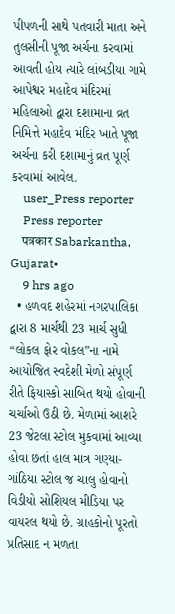પીપળની સાથે પતવારી માતા અને તુલસીની પૂજા અર્ચના કરવામાં આવતી હોય ત્યારે લાંબડીયા ગામે આપેશ્વર મહાદેવ મંદિરમાં મહિલાઓ દ્વારા દશામાના વ્રત નિમિત્તે મહાદેવ મંદિર ખાતે પૂજા અર્ચના કરી દશામાનું વ્રત પૂર્ણ કરવામાં આવેલ.
    user_Press reporter
    Press reporter
    पत्रकार Sabarkantha, Gujarat•
    9 hrs ago
  • હળવદ શહેરમાં નગરપાલિકા દ્વારા 8 માર્ચથી 23 માર્ચ સુધી “લોકલ ફોર વોકલ”ના નામે આયોજિત સ્વદેશી મેળો સંપૂર્ણ રીતે ફિયાસ્કો સાબિત થયો હોવાની ચર્ચાઓ ઉઠી છે. મેળામાં આશરે 23 જેટલા સ્ટોલ મુકવામાં આવ્યા હોવા છતાં હાલ માત્ર ગણ્યા-ગાંઠિયા સ્ટોલ જ ચાલુ હોવાનો વિડીયો સોશિયલ મીડિયા પર વાયરલ થયો છે. ગ્રાહકોનો પૂરતો પ્રતિસાદ ન મળતા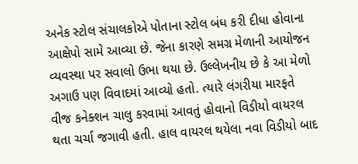અનેક સ્ટોલ સંચાલકોએ પોતાના સ્ટોલ બંધ કરી દીધા હોવાના આક્ષેપો સામે આવ્યા છે. જેના કારણે સમગ્ર મેળાની આયોજન વ્યવસ્થા પર સવાલો ઉભા થયા છે. ઉલ્લેખનીય છે કે આ મેળો અગાઉ પણ વિવાદમાં આવ્યો હતો. ત્યારે લંગરીયા મારફતે વીજ કનેક્શન ચાલુ કરવામાં આવતું હોવાનો વિડીયો વાયરલ થતા ચર્ચા જગાવી હતી. હાલ વાયરલ થયેલા નવા વિડીયો બાદ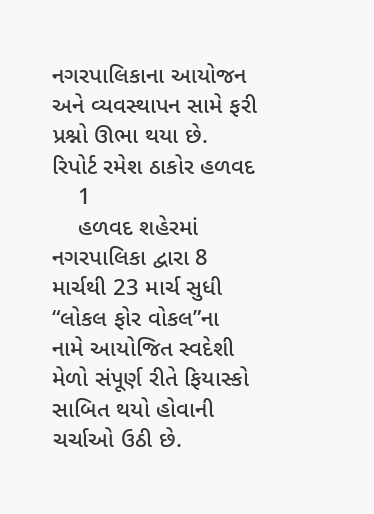નગરપાલિકાના આયોજન અને વ્યવસ્થાપન સામે ફરી પ્રશ્નો ઊભા થયા છે. રિપોર્ટ રમેશ ઠાકોર હળવદ
    1
    હળવદ શહેરમાં નગરપાલિકા દ્વારા 8 માર્ચથી 23 માર્ચ સુધી “લોકલ ફોર વોકલ”ના નામે આયોજિત સ્વદેશી મેળો સંપૂર્ણ રીતે ફિયાસ્કો સાબિત થયો હોવાની ચર્ચાઓ ઉઠી છે.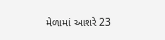મેળામાં આશરે 23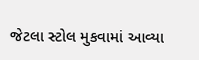જેટલા સ્ટોલ મુકવામાં આવ્યા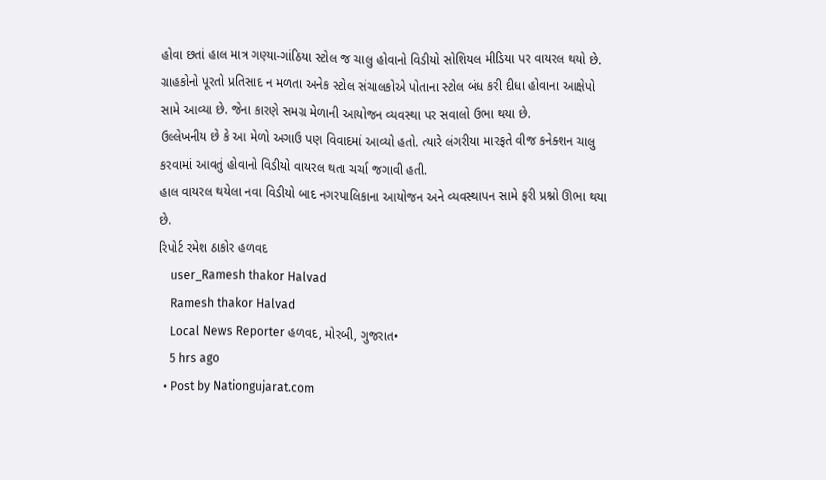હોવા છતાં હાલ માત્ર ગણ્યા-ગાંઠિયા સ્ટોલ જ ચાલુ હોવાનો વિડીયો સોશિયલ મીડિયા પર વાયરલ થયો છે.
ગ્રાહકોનો પૂરતો પ્રતિસાદ ન મળતા અનેક સ્ટોલ સંચાલકોએ પોતાના સ્ટોલ બંધ કરી દીધા હોવાના આક્ષેપો સામે આવ્યા છે. જેના કારણે સમગ્ર મેળાની આયોજન વ્યવસ્થા પર સવાલો ઉભા થયા છે.
ઉલ્લેખનીય છે કે આ મેળો અગાઉ પણ વિવાદમાં આવ્યો હતો. ત્યારે લંગરીયા મારફતે વીજ કનેક્શન ચાલુ કરવામાં આવતું હોવાનો વિડીયો વાયરલ થતા ચર્ચા જગાવી હતી.
હાલ વાયરલ થયેલા નવા વિડીયો બાદ નગરપાલિકાના આયોજન અને વ્યવસ્થાપન સામે ફરી પ્રશ્નો ઊભા થયા છે.
રિપોર્ટ રમેશ ઠાકોર હળવદ
    user_Ramesh thakor Halvad
    Ramesh thakor Halvad
    Local News Reporter હળવદ, મોરબી, ગુજરાત•
    5 hrs ago
  • Post by Nationgujarat.com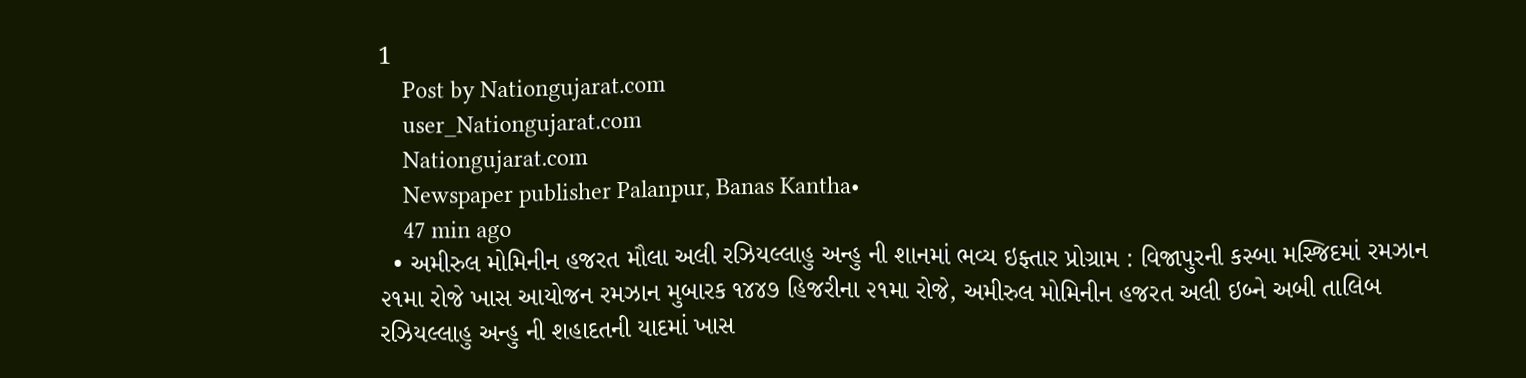1
    Post by Nationgujarat.com
    user_Nationgujarat.com
    Nationgujarat.com
    Newspaper publisher Palanpur, Banas Kantha•
    47 min ago
  • અમીરુલ મોમિનીન હજરત મૌલા અલી રઝિયલ્લાહુ અન્હુ ની શાનમાં ભવ્ય ઇફ્તાર પ્રોગ્રામ : વિજાપુરની કસ્બા મસ્જિદમાં રમઝાન ૨૧મા રોજે ખાસ આયોજન રમઝાન મુબારક ૧૪૪૭ હિજરીના ૨૧મા રોજે, અમીરુલ મોમિનીન હજરત અલી ઇબ્ને અબી તાલિબ રઝિયલ્લાહુ અન્હુ ની શહાદતની યાદમાં ખાસ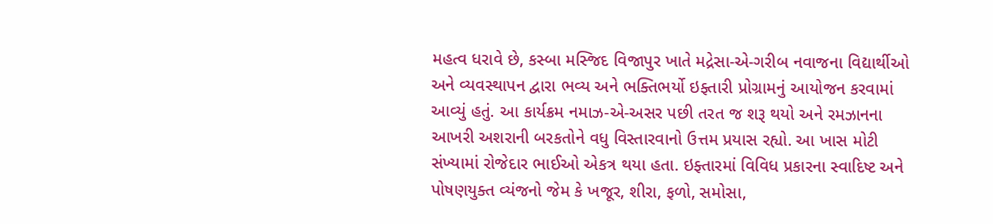મહત્વ ધરાવે છે, કસ્બા મસ્જિદ વિજાપુર ખાતે મદ્રેસા-એ-ગરીબ નવાજના વિદ્યાર્થીઓ અને વ્યવસ્થાપન દ્વારા ભવ્ય અને ભક્તિભર્યો ઇફ્તારી પ્રોગ્રામનું આયોજન કરવામાં આવ્યું હતું. આ કાર્યક્રમ નમાઝ-એ-અસર પછી તરત જ શરૂ થયો અને રમઝાનના આખરી અશરાની બરકતોને વધુ વિસ્તારવાનો ઉત્તમ પ્રયાસ રહ્યો. આ ખાસ મોટી સંખ્યામાં રોજેદાર ભાઈઓ એકત્ર થયા હતા. ઇફ્તારમાં વિવિધ પ્રકારના સ્વાદિષ્ટ અને પોષણયુક્ત વ્યંજનો જેમ કે ખજૂર, શીરા, ફળો, સમોસા,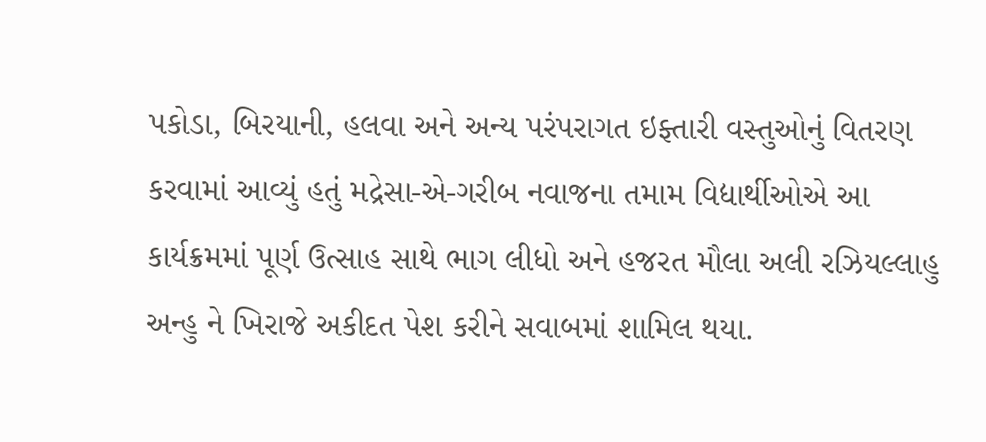પકોડા, બિરયાની, હલવા અને અન્ય પરંપરાગત ઇફ્તારી વસ્તુઓનું વિતરણ કરવામાં આવ્યું હતું મદ્રેસા-એ-ગરીબ નવાજના તમામ વિદ્યાર્થીઓએ આ કાર્યક્રમમાં પૂર્ણ ઉત્સાહ સાથે ભાગ લીધો અને હજરત મૌલા અલી રઝિયલ્લાહુ અન્હુ ને ખિરાજે અકીદત પેશ કરીને સવાબમાં શામિલ થયા.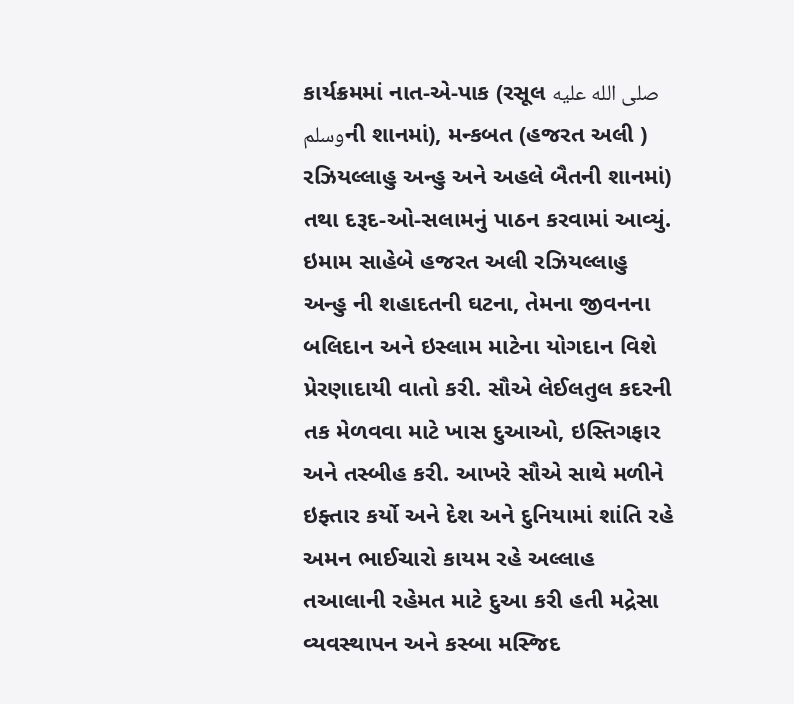કાર્યક્રમમાં નાત-એ-પાક (રસૂલ صلى الله عليه وسلمની શાનમાં), મન્કબત (હજરત અલી ) રઝિયલ્લાહુ અન્હુ અને અહલે બૈતની શાનમાં) તથા દરૂદ-ઓ-સલામનું પાઠન કરવામાં આવ્યું. ઇમામ સાહેબે હજરત અલી રઝિયલ્લાહુ અન્હુ ની શહાદતની ઘટના, તેમના જીવનના બલિદાન અને ઇસ્લામ માટેના યોગદાન વિશે પ્રેરણાદાયી વાતો કરી. સૌએ લેઈલતુલ કદરની તક મેળવવા માટે ખાસ દુઆઓ, ઇસ્તિગફાર અને તસ્બીહ કરી. આખરે સૌએ સાથે મળીને ઇફ્તાર કર્યો અને દેશ અને દુનિયામાં શાંતિ રહે અમન ભાઈચારો કાયમ રહે અલ્લાહ તઆલાની રહેમત માટે દુઆ કરી હતી મદ્રેસા વ્યવસ્થાપન અને કસ્બા મસ્જિદ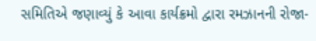સમિતિએ જણાવ્યું કે આવા કાર્યક્રમો દ્વારા રમઝાનની રોજા-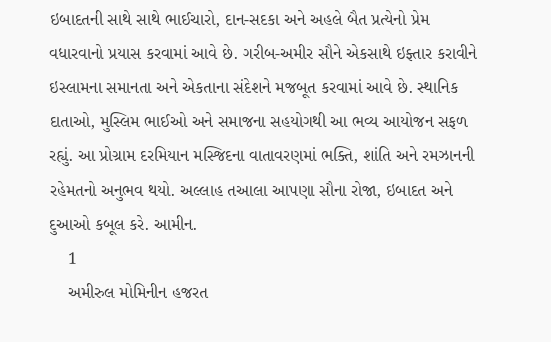ઇબાદતની સાથે સાથે ભાઈચારો, દાન-સદકા અને અહલે બૈત પ્રત્યેનો પ્રેમ વધારવાનો પ્રયાસ કરવામાં આવે છે. ગરીબ-અમીર સૌને એકસાથે ઇફ્તાર કરાવીને ઇસ્લામના સમાનતા અને એકતાના સંદેશને મજબૂત કરવામાં આવે છે. સ્થાનિક દાતાઓ, મુસ્લિમ ભાઈઓ અને સમાજના સહયોગથી આ ભવ્ય આયોજન સફળ રહ્યું. આ પ્રોગ્રામ દરમિયાન મસ્જિદના વાતાવરણમાં ભક્તિ, શાંતિ અને રમઝાનની રહેમતનો અનુભવ થયો. અલ્લાહ તઆલા આપણા સૌના રોજા, ઇબાદત અને દુઆઓ કબૂલ કરે. આમીન.
    1
    અમીરુલ મોમિનીન હજરત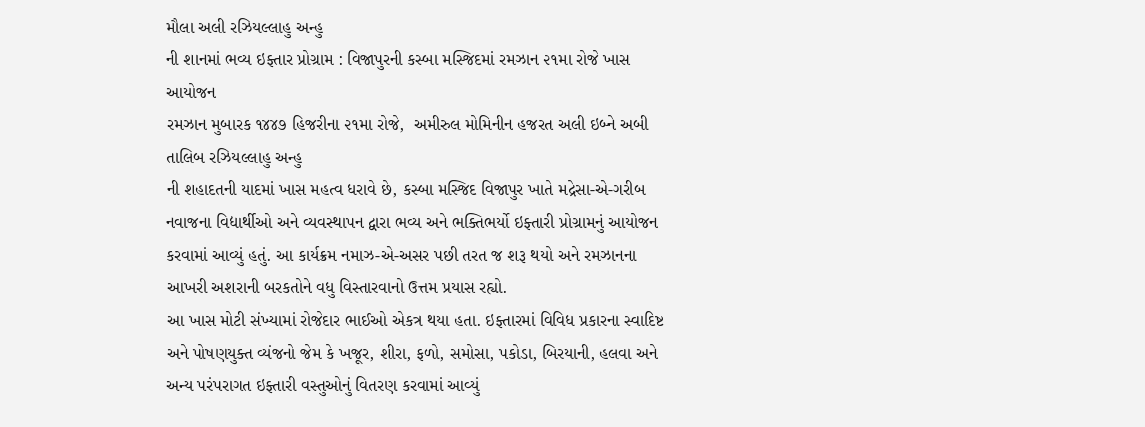મૌલા અલી રઝિયલ્લાહુ અન્હુ
ની શાનમાં ભવ્ય ઇફ્તાર પ્રોગ્રામ : વિજાપુરની કસ્બા મસ્જિદમાં રમઝાન ૨૧મા રોજે ખાસ આયોજન
રમઝાન મુબારક ૧૪૪૭ હિજરીના ૨૧મા રોજે,  અમીરુલ મોમિનીન હજરત અલી ઇબ્ને અબી તાલિબ રઝિયલ્લાહુ અન્હુ
ની શહાદતની યાદમાં ખાસ મહત્વ ધરાવે છે, કસ્બા મસ્જિદ વિજાપુર ખાતે મદ્રેસા-એ-ગરીબ નવાજના વિદ્યાર્થીઓ અને વ્યવસ્થાપન દ્વારા ભવ્ય અને ભક્તિભર્યો ઇફ્તારી પ્રોગ્રામનું આયોજન કરવામાં આવ્યું હતું. આ કાર્યક્રમ નમાઝ-એ-અસર પછી તરત જ શરૂ થયો અને રમઝાનના આખરી અશરાની બરકતોને વધુ વિસ્તારવાનો ઉત્તમ પ્રયાસ રહ્યો.
આ ખાસ મોટી સંખ્યામાં રોજેદાર ભાઈઓ એકત્ર થયા હતા. ઇફ્તારમાં વિવિધ પ્રકારના સ્વાદિષ્ટ અને પોષણયુક્ત વ્યંજનો જેમ કે ખજૂર, શીરા, ફળો, સમોસા, પકોડા, બિરયાની, હલવા અને અન્ય પરંપરાગત ઇફ્તારી વસ્તુઓનું વિતરણ કરવામાં આવ્યું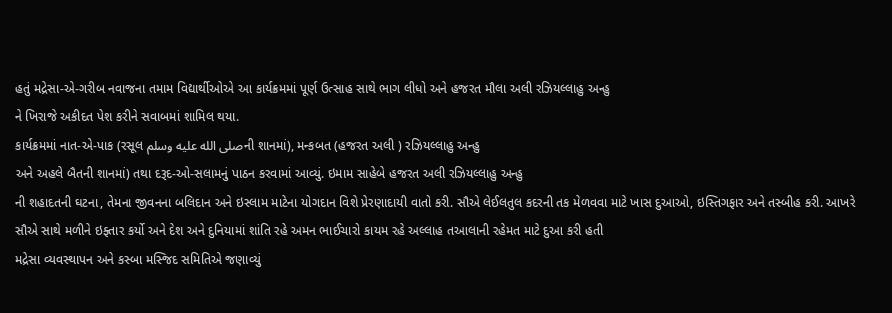હતું મદ્રેસા-એ-ગરીબ નવાજના તમામ વિદ્યાર્થીઓએ આ કાર્યક્રમમાં પૂર્ણ ઉત્સાહ સાથે ભાગ લીધો અને હજરત મૌલા અલી રઝિયલ્લાહુ અન્હુ
ને ખિરાજે અકીદત પેશ કરીને સવાબમાં શામિલ થયા.
કાર્યક્રમમાં નાત-એ-પાક (રસૂલ صلى الله عليه وسلمની શાનમાં), મન્કબત (હજરત અલી ) રઝિયલ્લાહુ અન્હુ
અને અહલે બૈતની શાનમાં) તથા દરૂદ-ઓ-સલામનું પાઠન કરવામાં આવ્યું. ઇમામ સાહેબે હજરત અલી રઝિયલ્લાહુ અન્હુ
ની શહાદતની ઘટના, તેમના જીવનના બલિદાન અને ઇસ્લામ માટેના યોગદાન વિશે પ્રેરણાદાયી વાતો કરી. સૌએ લેઈલતુલ કદરની તક મેળવવા માટે ખાસ દુઆઓ, ઇસ્તિગફાર અને તસ્બીહ કરી. આખરે સૌએ સાથે મળીને ઇફ્તાર કર્યો અને દેશ અને દુનિયામાં શાંતિ રહે અમન ભાઈચારો કાયમ રહે અલ્લાહ તઆલાની રહેમત માટે દુઆ કરી હતી
મદ્રેસા વ્યવસ્થાપન અને કસ્બા મસ્જિદ સમિતિએ જણાવ્યું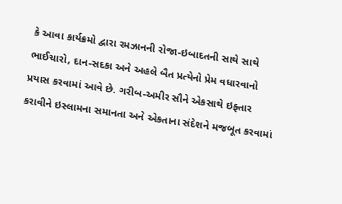કે આવા કાર્યક્રમો દ્વારા રમઝાનની રોજા-ઇબાદતની સાથે સાથે ભાઈચારો, દાન-સદકા અને અહલે બૈત પ્રત્યેનો પ્રેમ વધારવાનો પ્રયાસ કરવામાં આવે છે. ગરીબ-અમીર સૌને એકસાથે ઇફ્તાર કરાવીને ઇસ્લામના સમાનતા અને એકતાના સંદેશને મજબૂત કરવામાં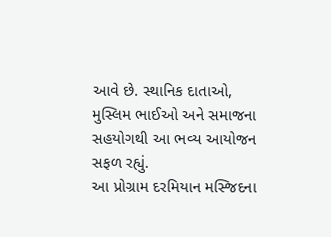આવે છે. સ્થાનિક દાતાઓ, મુસ્લિમ ભાઈઓ અને સમાજના સહયોગથી આ ભવ્ય આયોજન સફળ રહ્યું.
આ પ્રોગ્રામ દરમિયાન મસ્જિદના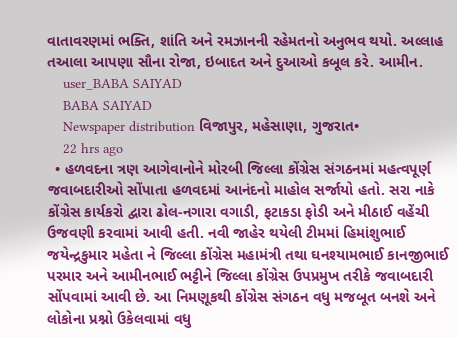વાતાવરણમાં ભક્તિ, શાંતિ અને રમઝાનની રહેમતનો અનુભવ થયો. અલ્લાહ તઆલા આપણા સૌના રોજા, ઇબાદત અને દુઆઓ કબૂલ કરે. આમીન.
    user_BABA SAIYAD
    BABA SAIYAD
    Newspaper distribution વિજાપુર, મહેસાણા, ગુજરાત•
    22 hrs ago
  • હળવદના ત્રણ આગેવાનોને મોરબી જિલ્લા કોંગ્રેસ સંગઠનમાં મહત્વપૂર્ણ જવાબદારીઓ સોંપાતા હળવદમાં આનંદનો માહોલ સર્જાયો હતો. સરા નાકે કોંગ્રેસ કાર્યકરો દ્વારા ઢોલ-નગારા વગાડી, ફટાકડા ફોડી અને મીઠાઈ વહેંચી ઉજવણી કરવામાં આવી હતી. નવી જાહેર થયેલી ટીમમાં હિમાંશુભાઈ જયેન્દ્રકુમાર મહેતા ને જિલ્લા કોંગ્રેસ મહામંત્રી તથા ઘનશ્યામભાઈ કાનજીભાઈ પરમાર અને આમીનભાઈ ભટ્ટીને જિલ્લા કોંગ્રેસ ઉપપ્રમુખ તરીકે જવાબદારી સોંપવામાં આવી છે. આ નિમણૂકથી કોંગ્રેસ સંગઠન વધુ મજબૂત બનશે અને લોકોના પ્રશ્નો ઉકેલવામાં વધુ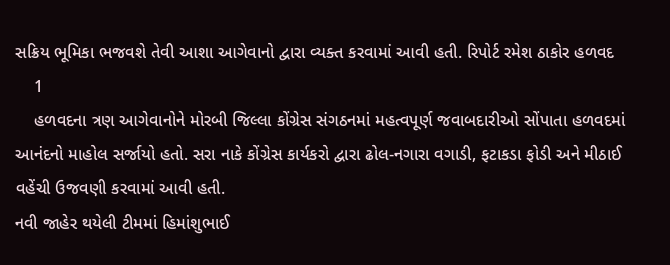સક્રિય ભૂમિકા ભજવશે તેવી આશા આગેવાનો દ્વારા વ્યક્ત કરવામાં આવી હતી. રિપોર્ટ રમેશ ઠાકોર હળવદ
    1
    હળવદના ત્રણ આગેવાનોને મોરબી જિલ્લા કોંગ્રેસ સંગઠનમાં મહત્વપૂર્ણ જવાબદારીઓ સોંપાતા હળવદમાં આનંદનો માહોલ સર્જાયો હતો. સરા નાકે કોંગ્રેસ કાર્યકરો દ્વારા ઢોલ-નગારા વગાડી, ફટાકડા ફોડી અને મીઠાઈ વહેંચી ઉજવણી કરવામાં આવી હતી.
નવી જાહેર થયેલી ટીમમાં હિમાંશુભાઈ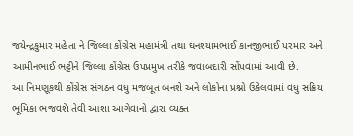જયેન્દ્રકુમાર મહેતા ને જિલ્લા કોંગ્રેસ મહામંત્રી તથા ઘનશ્યામભાઈ કાનજીભાઈ પરમાર અને આમીનભાઈ ભટ્ટીને જિલ્લા કોંગ્રેસ ઉપપ્રમુખ તરીકે જવાબદારી સોંપવામાં આવી છે.
આ નિમણૂકથી કોંગ્રેસ સંગઠન વધુ મજબૂત બનશે અને લોકોના પ્રશ્નો ઉકેલવામાં વધુ સક્રિય ભૂમિકા ભજવશે તેવી આશા આગેવાનો દ્વારા વ્યક્ત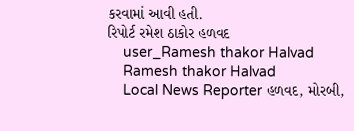કરવામાં આવી હતી.
રિપોર્ટ રમેશ ઠાકોર હળવદ
    user_Ramesh thakor Halvad
    Ramesh thakor Halvad
    Local News Reporter હળવદ, મોરબી,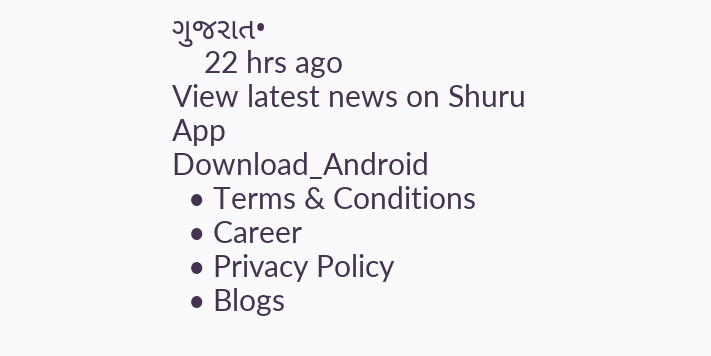ગુજરાત•
    22 hrs ago
View latest news on Shuru App
Download_Android
  • Terms & Conditions
  • Career
  • Privacy Policy
  • Blogs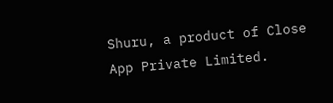Shuru, a product of Close App Private Limited.